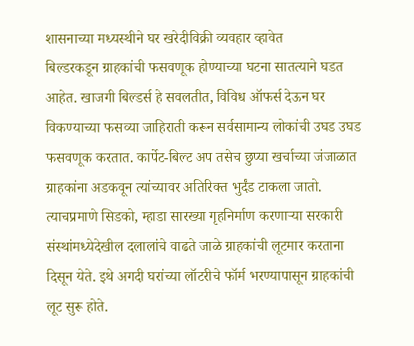शासनाच्या मध्यस्थीने घर खरेदीविक्री व्यवहार व्हावेत
बिल्डरकडून ग्राहकांची फसवणूक होण्याच्या घटना सातत्याने घडत आहेत. खाजगी बिल्डर्स हे सवलतीत, विविध ऑफर्स देऊन घर विकण्याच्या फसव्या जाहिराती करून सर्वसामान्य लोकांची उघड उघड फसवणूक करतात. कार्पेट-बिल्ट अप तसेच छुप्या खर्चाच्या जंजाळात ग्राहकांना अडकवून त्यांच्यावर अतिरिक्त भुर्दंड टाकला जातो. त्याचप्रमाणे सिडको, म्हाडा सारख्या गृहनिर्माण करणाऱ्या सरकारी संस्थांमध्येदेखील दलालांचे वाढते जाळे ग्राहकांची लूटमार करताना दिसून येते. इथे अगदी घरांच्या लॉटरीचे फॉर्म भरण्यापासून ग्राहकांची लूट सुरू होते.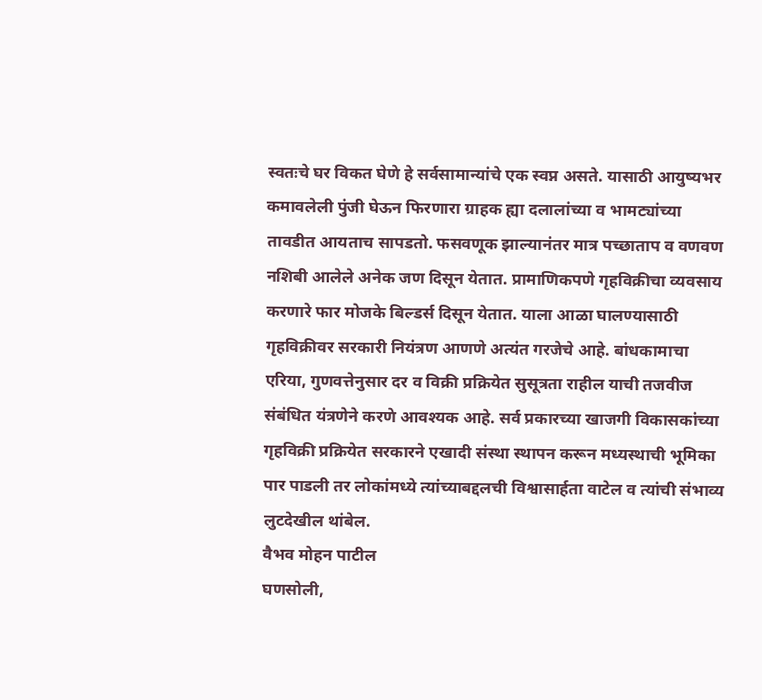स्वतःचे घर विकत घेणे हे सर्वसामान्यांचे एक स्वप्न असते. यासाठी आयुष्यभर कमावलेली पुंजी घेऊन फिरणारा ग्राहक ह्या दलालांच्या व भामट्यांच्या तावडीत आयताच सापडतो. फसवणूक झाल्यानंतर मात्र पच्छाताप व वणवण नशिबी आलेले अनेक जण दिसून येतात. प्रामाणिकपणे गृहविक्रीचा व्यवसाय करणारे फार मोजके बिल्डर्स दिसून येतात. याला आळा घालण्यासाठी गृहविक्रीवर सरकारी नियंत्रण आणणे अत्यंत गरजेचे आहे. बांधकामाचा एरिया, गुणवत्तेनुसार दर व विक्री प्रक्रियेत सुसूत्रता राहील याची तजवीज संबंधित यंत्रणेने करणे आवश्यक आहे. सर्व प्रकारच्या खाजगी विकासकांच्या गृहविक्री प्रक्रियेत सरकारने एखादी संस्था स्थापन करून मध्यस्थाची भूमिका पार पाडली तर लोकांमध्ये त्यांच्याबद्दलची विश्वासार्हता वाटेल व त्यांची संभाव्य लुटदेखील थांबेल.
वैभव मोहन पाटील
घणसोली,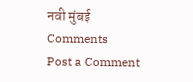नवी मुंबई
Comments
Post a Comment